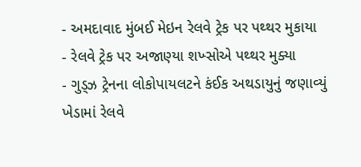- અમદાવાદ મુંબઈ મેઇન રેલવે ટ્રેક પર પથ્થર મુકાયા
- રેલવે ટ્રેક પર અજાણ્યા શખ્સોએ પથ્થર મુક્યા
- ગુડ્ઝ ટ્રેનના લોકોપાયલટને કંઈક અથડાયુનું જણાવ્યું
ખેડામાં રેલવે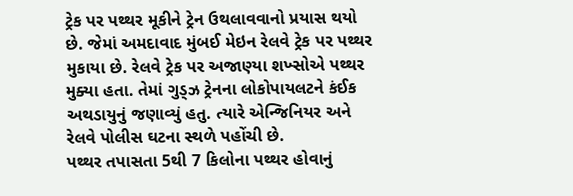ટ્રેક પર પથ્થર મૂકીને ટ્રેન ઉથલાવવાનો પ્રયાસ થયો છે. જેમાં અમદાવાદ મુંબઈ મેઇન રેલવે ટ્રેક પર પથ્થર મુકાયા છે. રેલવે ટ્રેક પર અજાણ્યા શખ્સોએ પથ્થર મુક્યા હતા. તેમાં ગુડ્ઝ ટ્રેનના લોકોપાયલટને કંઈક અથડાયુનું જણાવ્યું હતુ. ત્યારે એન્જિનિયર અને રેલવે પોલીસ ઘટના સ્થળે પહોંચી છે.
પથ્થર તપાસતા 5થી 7 કિલોના પથ્થર હોવાનું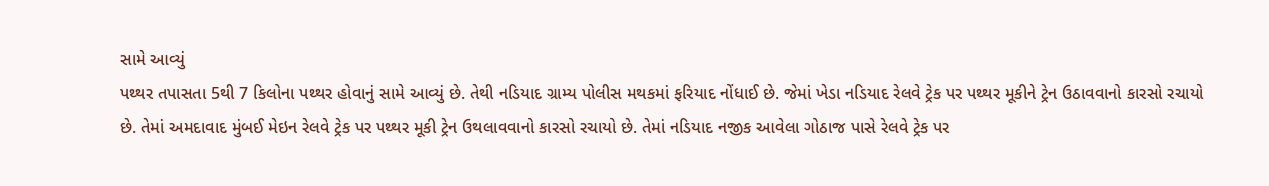સામે આવ્યું
પથ્થર તપાસતા 5થી 7 કિલોના પથ્થર હોવાનું સામે આવ્યું છે. તેથી નડિયાદ ગ્રામ્ય પોલીસ મથકમાં ફરિયાદ નોંધાઈ છે. જેમાં ખેડા નડિયાદ રેલવે ટ્રેક પર પથ્થર મૂકીને ટ્રેન ઉઠાવવાનો કારસો રચાયો છે. તેમાં અમદાવાદ મુંબઈ મેઇન રેલવે ટ્રેક પર પથ્થર મૂકી ટ્રેન ઉથલાવવાનો કારસો રચાયો છે. તેમાં નડિયાદ નજીક આવેલા ગોઠાજ પાસે રેલવે ટ્રેક પર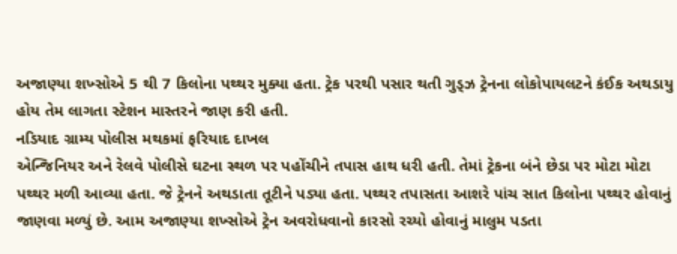અજાણ્યા શખ્સોએ 5 થી 7 કિલોના પથ્થર મુક્યા હતા. ટ્રેક પરથી પસાર થતી ગુડ્ઝ ટ્રેનના લોકોપાયલટને કંઈક અથડાયુ હોય તેમ લાગતા સ્ટેશન માસ્તરને જાણ કરી હતી.
નડિયાદ ગ્રામ્ય પોલીસ મથકમાં ફરિયાદ દાખલ
એન્જિનિયર અને રેલવે પોલીસે ઘટના સ્થળ પર પહોંચીને તપાસ હાથ ધરી હતી. તેમાં ટ્રેકના બંને છેડા પર મોટા મોટા પથ્થર મળી આવ્યા હતા. જે ટ્રેનને અથડાતા તૂટીને પડ્યા હતા. પથ્થર તપાસતા આશરે પાંચ સાત કિલોના પથ્થર હોવાનું જાણવા મળ્યું છે. આમ અજાણ્યા શખ્સોએ ટ્રેન અવરોધવાનો કારસો રચ્યો હોવાનું માલુમ પડતા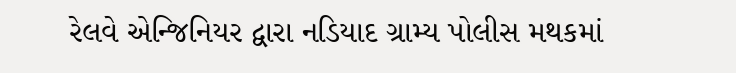રેલવે એન્જિનિયર દ્વારા નડિયાદ ગ્રામ્ય પોલીસ મથકમાં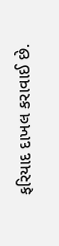ફરિયાદ દાખલ કરાવાઈ છે.